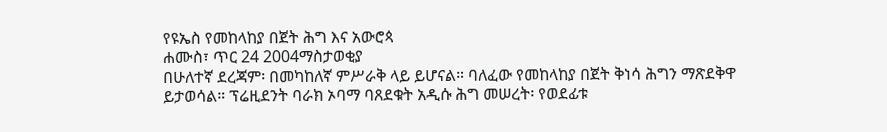የዩኤስ የመከላከያ በጀት ሕግ እና አውሮጳ
ሐሙስ፣ ጥር 24 2004ማስታወቂያ
በሁለተኛ ደረጃም፡ በመካከለኛ ምሥራቅ ላይ ይሆናል። ባለፈው የመከላከያ በጀት ቅነሳ ሕግን ማጽደቅዋ ይታወሳል። ፕሬዚደንት ባራክ ኦባማ ባጸደቁት አዲሱ ሕግ መሠረት፡ የወደፊቱ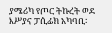ያሜሪካ የጦር ትኩረት ወደ እሥያና ፓሲፊክ አካባቢ፡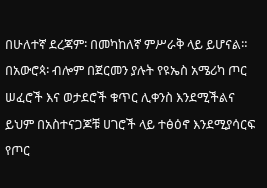በሁለተኛ ደረጃም፡ በመካከለኛ ምሥራቅ ላይ ይሆናል። በአውሮጳ፡ ብሎም በጀርመን ያሉት የዩኤስ አሜሪካ ጦር ሠፈሮች እና ወታደሮች ቁጥር ሊቀንስ እንደሚችልና ይህም በአስተናጋጆቹ ሀገሮች ላይ ተፅዕኖ እንደሚያሳርፍ የጦር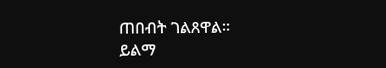ጠበብት ገልጸዋል።
ይልማ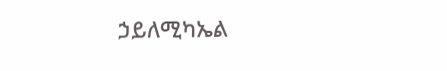ኃይለሚካኤል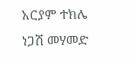አርያም ተክሌ
ነጋሽ መሃመድ